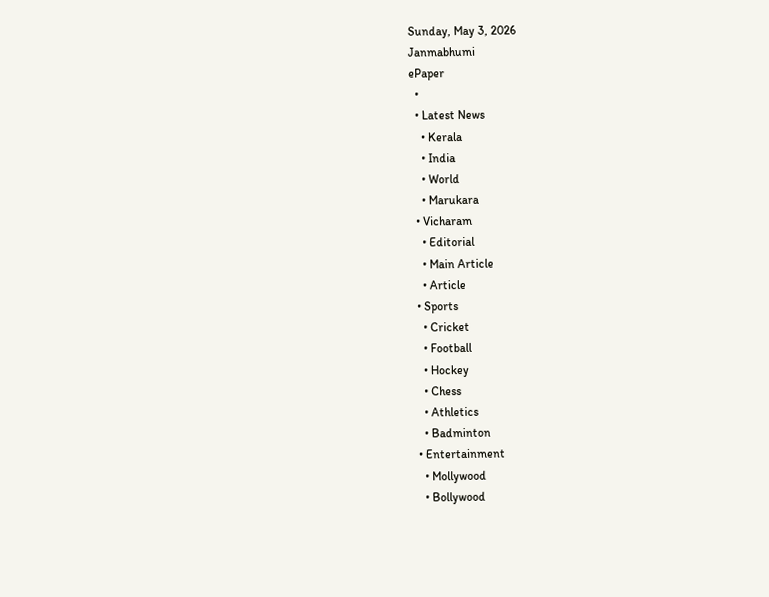Sunday, May 3, 2026
Janmabhumi
ePaper
  •
  • Latest News
    • Kerala
    • India
    • World
    • Marukara
  • Vicharam
    • Editorial
    • Main Article
    • Article
  • Sports
    • Cricket
    • Football
    • Hockey
    • Chess
    • Athletics
    • Badminton
  • Entertainment
    • Mollywood
    • Bollywood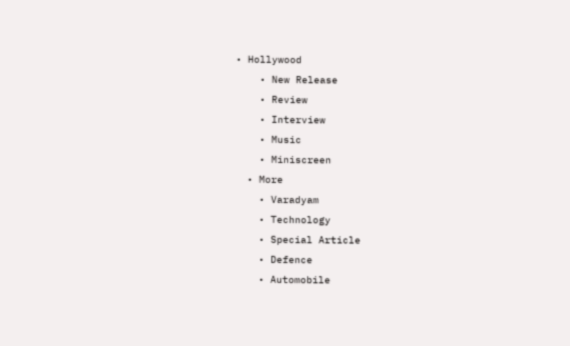• Hollywood
    • New Release
    • Review
    • Interview
    • Music
    • Miniscreen
  • More
    • Varadyam
    • Technology
    • Special Article
    • Defence
    • Automobile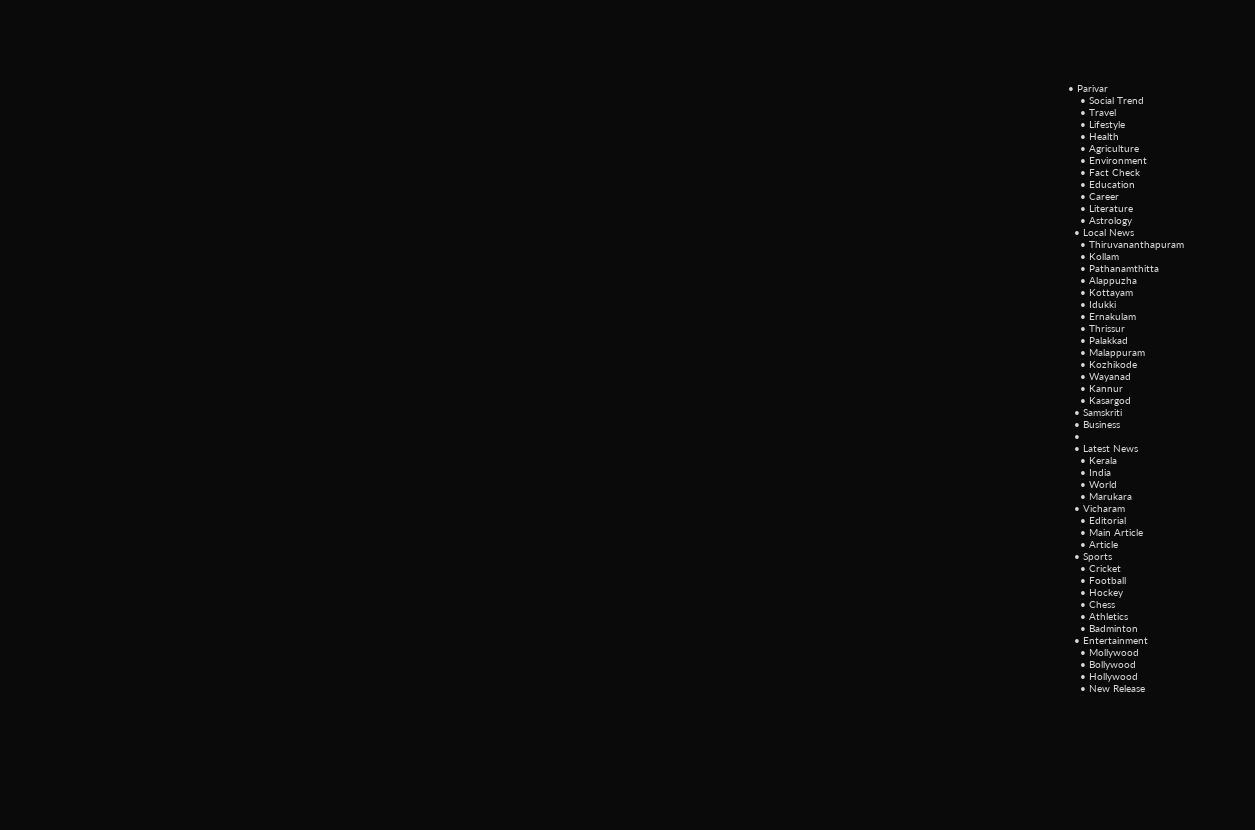• Parivar
    • Social Trend
    • Travel
    • Lifestyle
    • Health
    • Agriculture
    • Environment
    • Fact Check
    • Education
    • Career
    • Literature
    • Astrology
  • Local News
    • Thiruvananthapuram
    • Kollam
    • Pathanamthitta
    • Alappuzha
    • Kottayam
    • Idukki
    • Ernakulam
    • Thrissur
    • Palakkad
    • Malappuram
    • Kozhikode
    • Wayanad
    • Kannur
    • Kasargod
  • Samskriti
  • Business
  •
  • Latest News
    • Kerala
    • India
    • World
    • Marukara
  • Vicharam
    • Editorial
    • Main Article
    • Article
  • Sports
    • Cricket
    • Football
    • Hockey
    • Chess
    • Athletics
    • Badminton
  • Entertainment
    • Mollywood
    • Bollywood
    • Hollywood
    • New Release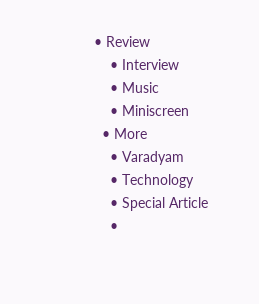• Review
    • Interview
    • Music
    • Miniscreen
  • More
    • Varadyam
    • Technology
    • Special Article
    •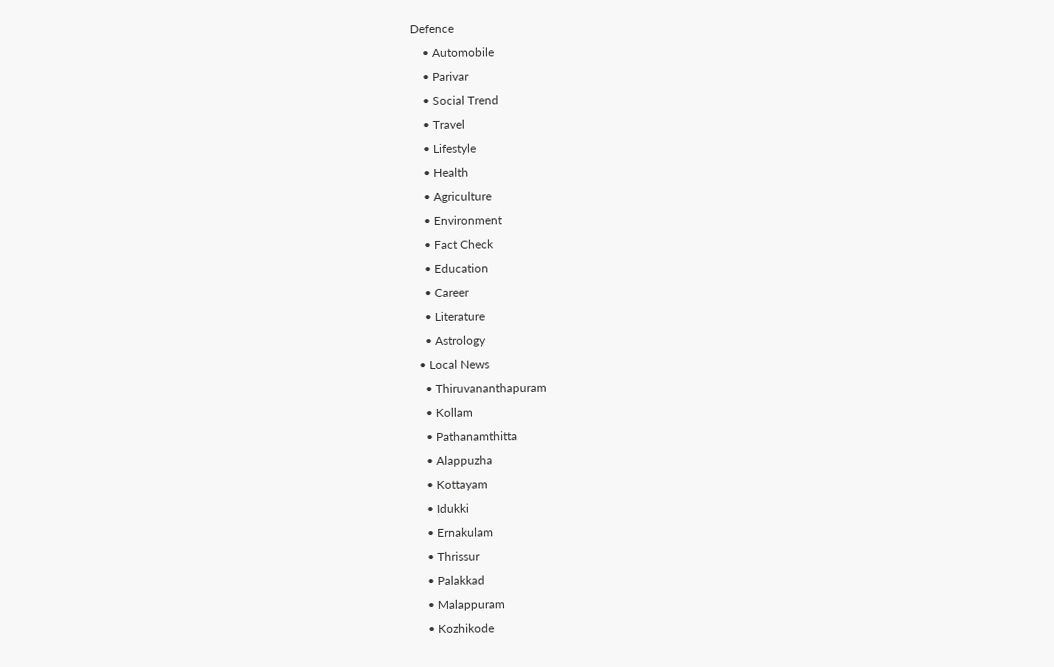Defence
    • Automobile
    • Parivar
    • Social Trend
    • Travel
    • Lifestyle
    • Health
    • Agriculture
    • Environment
    • Fact Check
    • Education
    • Career
    • Literature
    • Astrology
  • Local News
    • Thiruvananthapuram
    • Kollam
    • Pathanamthitta
    • Alappuzha
    • Kottayam
    • Idukki
    • Ernakulam
    • Thrissur
    • Palakkad
    • Malappuram
    • Kozhikode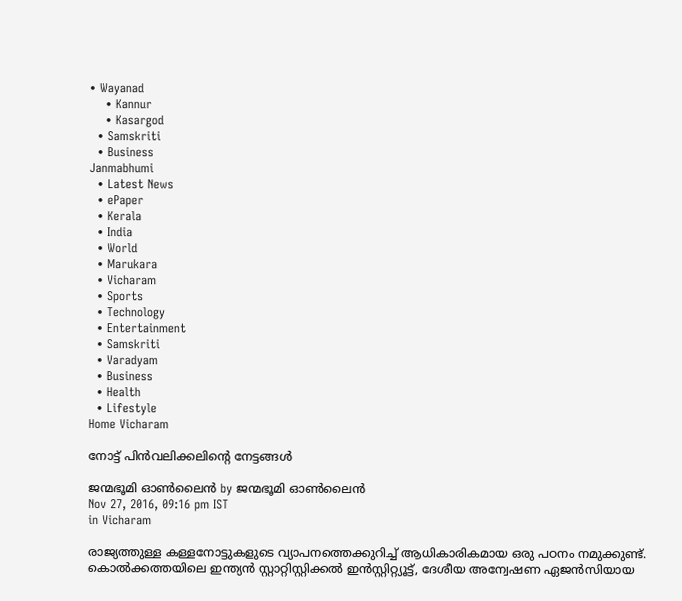• Wayanad
    • Kannur
    • Kasargod
  • Samskriti
  • Business
Janmabhumi
  • Latest News
  • ePaper
  • Kerala
  • India
  • World
  • Marukara
  • Vicharam
  • Sports
  • Technology
  • Entertainment
  • Samskriti
  • Varadyam
  • Business
  • Health
  • Lifestyle
Home Vicharam

നോട്ട് പിന്‍വലിക്കലിന്റെ നേട്ടങ്ങള്‍

ജന്മഭൂമി ഓണ്‍ലൈന്‍ by ജന്മഭൂമി ഓണ്‍ലൈന്‍
Nov 27, 2016, 09:16 pm IST
in Vicharam

രാജ്യത്തുള്ള കള്ളനോട്ടുകളുടെ വ്യാപനത്തെക്കുറിച്ച് ആധികാരികമായ ഒരു പഠനം നമുക്കുണ്ട്. കൊല്‍ക്കത്തയിലെ ഇന്ത്യന്‍ സ്റ്റാറ്റിസ്റ്റിക്കല്‍ ഇന്‍സ്റ്റിറ്റ്യൂട്ട്, ദേശീയ അന്വേഷണ ഏജന്‍സിയായ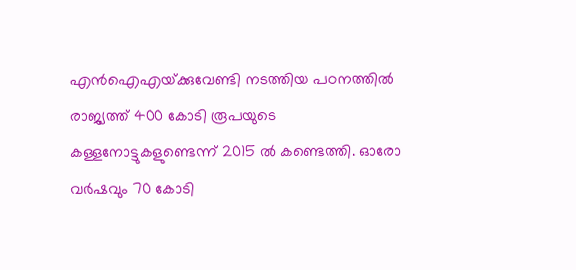എന്‍ഐഎയ്‌ക്കുവേണ്ടി നടത്തിയ പഠനത്തില്‍ രാജ്യത്ത് 400 കോടി രൂപയുടെ കള്ളനോട്ടുകളുണ്ടെന്ന് 2015 ല്‍ കണ്ടെത്തി. ഓരോ വര്‍ഷവും 70 കോടി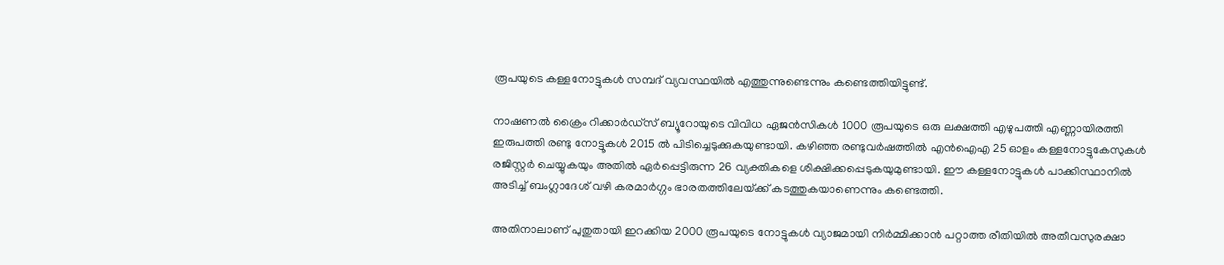രൂപയുടെ കള്ളനോട്ടുകള്‍ സമ്പദ് വ്യവസ്ഥയില്‍ എത്തുന്നുണ്ടെന്നും കണ്ടെത്തിയിട്ടുണ്ട്.

നാഷണല്‍ ക്രൈം റിക്കാര്‍ഡ്‌സ് ബ്യൂറോയുടെ വിവിധ ഏജന്‍സികള്‍ 1000 രൂപയുടെ ഒരു ലക്ഷത്തി എഴുപത്തി എണ്ണായിരത്തി ഇരുപത്തി രണ്ടു നോട്ടൂകള്‍ 2015 ല്‍ പിടിച്ചെടുക്കുകയുണ്ടായി. കഴിഞ്ഞ രണ്ടുവര്‍ഷത്തില്‍ എന്‍ഐഎ 25 ഓളം കള്ളനോട്ടുകേസുകള്‍ രജിസ്റ്റര്‍ ചെയ്യുകയും അതില്‍ ഏര്‍പ്പെട്ടിരുന്ന 26 വ്യക്തികളെ ശിക്ഷിക്കപ്പെടുകയുമുണ്ടായി. ഈ കള്ളനോട്ടുകള്‍ പാക്കിസ്ഥാനില്‍ അടിച്ച് ബംഗ്ലാദേശ് വഴി കരമാര്‍ഗ്ഗം ഭാരതത്തിലേയ്‌ക്ക് കടത്തുകയാണെന്നും കണ്ടെത്തി.

അതിനാലാണ് പുതുതായി ഇറക്കിയ 2000 രൂപയുടെ നോട്ടുകള്‍ വ്യാജമായി നിര്‍മ്മിക്കാന്‍ പറ്റാത്ത രീതിയില്‍ അതീവസുരക്ഷാ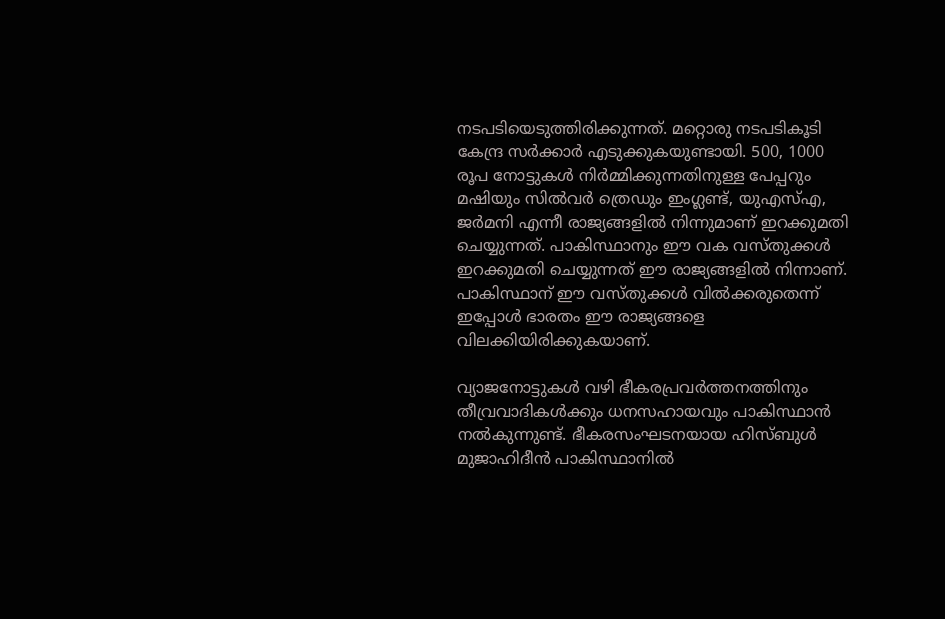നടപടിയെടുത്തിരിക്കുന്നത്. മറ്റൊരു നടപടികൂടി കേന്ദ്ര സര്‍ക്കാര്‍ എടുക്കുകയുണ്ടായി. 500, 1000 രൂപ നോട്ടുകള്‍ നിര്‍മ്മിക്കുന്നതിനുള്ള പേപ്പറും മഷിയും സില്‍വര്‍ ത്രെഡും ഇംഗ്ലണ്ട്, യുഎസ്എ, ജര്‍മനി എന്നീ രാജ്യങ്ങളില്‍ നിന്നുമാണ് ഇറക്കുമതി ചെയ്യുന്നത്. പാകിസ്ഥാനും ഈ വക വസ്തുക്കള്‍ ഇറക്കുമതി ചെയ്യുന്നത് ഈ രാജ്യങ്ങളില്‍ നിന്നാണ്. പാകിസ്ഥാന് ഈ വസ്തുക്കള്‍ വില്‍ക്കരുതെന്ന് ഇപ്പോള്‍ ഭാരതം ഈ രാജ്യങ്ങളെ വിലക്കിയിരിക്കുകയാണ്.

വ്യാജനോട്ടുകള്‍ വഴി ഭീകരപ്രവര്‍ത്തനത്തിനും തീവ്രവാദികള്‍ക്കും ധനസഹായവും പാകിസ്ഥാന്‍ നല്‍കുന്നുണ്ട്. ഭീകരസംഘടനയായ ഹിസ്ബുള്‍ മുജാഹിദീന്‍ പാകിസ്ഥാനില്‍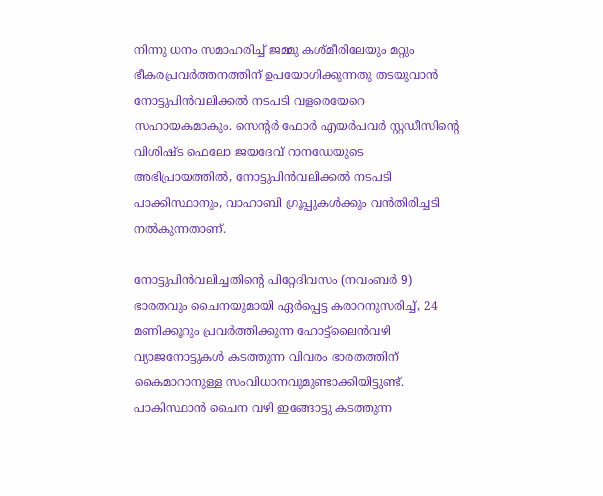നിന്നു ധനം സമാഹരിച്ച് ജമ്മു കശ്മീരിലേയും മറ്റും ഭീകരപ്രവര്‍ത്തനത്തിന് ഉപയോഗിക്കുന്നതു തടയുവാന്‍ നോട്ടുപിന്‍വലിക്കല്‍ നടപടി വളരെയേറെ സഹായകമാകും. സെന്റര്‍ ഫോര്‍ എയര്‍പവര്‍ സ്റ്റഡീസിന്റെ വിശിഷ്ട ഫെലോ ജയദേവ് റാനഡേയുടെ അഭിപ്രായത്തില്‍, നോട്ടുപിന്‍വലിക്കല്‍ നടപടി പാക്കിസ്ഥാനും, വാഹാബി ഗ്രൂപ്പുകള്‍ക്കും വന്‍തിരിച്ചടി നല്‍കുന്നതാണ്.

നോട്ടുപിന്‍വലിച്ചതിന്റെ പിറ്റേദിവസം (നവംബര്‍ 9) ഭാരതവും ചൈനയുമായി ഏര്‍പ്പെട്ട കരാറനുസരിച്ച്, 24 മണിക്കൂറും പ്രവര്‍ത്തിക്കുന്ന ഹോട്ട്‌ലൈന്‍വഴി വ്യാജനോട്ടുകള്‍ കടത്തുന്ന വിവരം ഭാരതത്തിന് കൈമാറാനുള്ള സംവിധാനവുമുണ്ടാക്കിയിട്ടുണ്ട്. പാകിസ്ഥാന്‍ ചൈന വഴി ഇങ്ങോട്ടു കടത്തുന്ന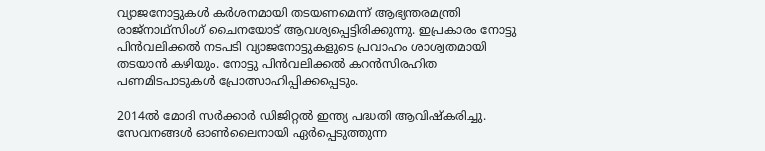വ്യാജനോട്ടുകള്‍ കര്‍ശനമായി തടയണമെന്ന് ആഭ്യന്തരമന്ത്രി രാജ്‌നാഥ്‌സിംഗ് ചൈനയോട് ആവശ്യപ്പെട്ടിരിക്കുന്നു. ഇപ്രകാരം നോട്ടു പിന്‍വലിക്കല്‍ നടപടി വ്യാജനോട്ടുകളുടെ പ്രവാഹം ശാശ്വതമായി തടയാന്‍ കഴിയും. നോട്ടു പിന്‍വലിക്കല്‍ കറന്‍സിരഹിത പണമിടപാടുകള്‍ പ്രോത്സാഹിപ്പിക്കപ്പെടും.

2014ല്‍ മോദി സര്‍ക്കാര്‍ ഡിജിറ്റല്‍ ഇന്ത്യ പദ്ധതി ആവിഷ്‌കരിച്ചു. സേവനങ്ങള്‍ ഓണ്‍ലൈനായി ഏര്‍പ്പെടുത്തുന്ന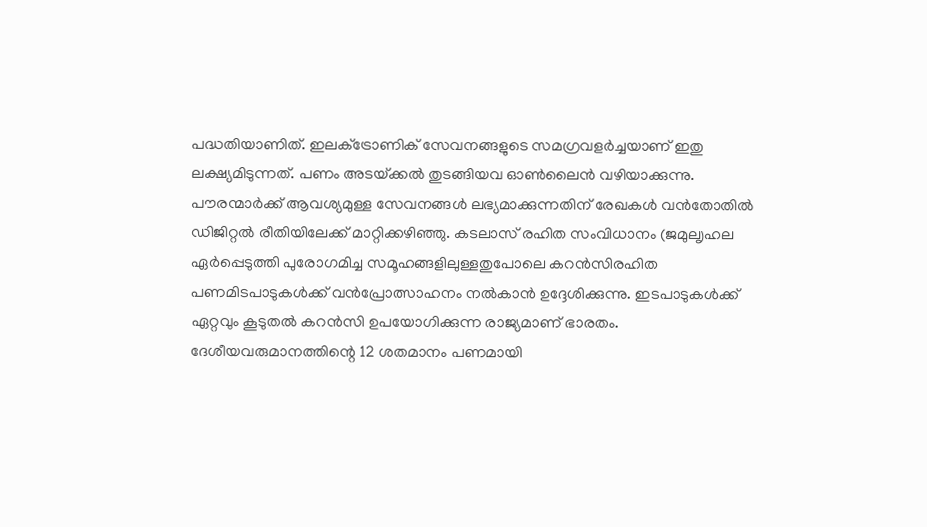പദ്ധതിയാണിത്. ഇലക്‌ട്രോണിക് സേവനങ്ങളുടെ സമഗ്രവളര്‍ച്ചയാണ് ഇതു ലക്ഷ്യമിടുന്നത്. പണം അടയ്‌ക്കല്‍ തുടങ്ങിയവ ഓണ്‍ലൈന്‍ വഴിയാക്കുന്നു. പൗരന്മാര്‍ക്ക് ആവശ്യമുള്ള സേവനങ്ങള്‍ ലഭ്യമാക്കുന്നതിന് രേഖകള്‍ വന്‍തോതില്‍ ഡിജിറ്റല്‍ രീതിയിലേക്ക് മാറ്റിക്കഴിഞ്ഞു. കടലാസ് രഹിത സംവിധാനം (ജമുലൃഹല ഏര്‍പ്പെടുത്തി പുരോഗമിച്ച സമൂഹങ്ങളിലുള്ളതുപോലെ കറന്‍സിരഹിത പണമിടപാടുകള്‍ക്ക് വന്‍പ്രോത്സാഹനം നല്‍കാന്‍ ഉദ്ദേശിക്കുന്നു. ഇടപാടുകള്‍ക്ക് ഏറ്റവും കൂടുതല്‍ കറന്‍സി ഉപയോഗിക്കുന്ന രാജ്യമാണ് ഭാരതം. ദേശീയവരുമാനത്തിന്റെ 12 ശതമാനം പണമായി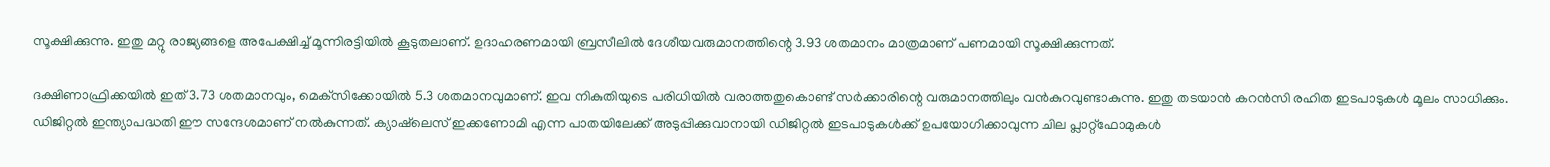സൂക്ഷിക്കുന്നു. ഇതു മറ്റു രാജ്യങ്ങളെ അപേക്ഷിച്ച് മൂന്നിരട്ടിയില്‍ കൂടുതലാണ്. ഉദാഹരണമായി ബ്രസീലില്‍ ദേശീയവരുമാനത്തിന്റെ 3.93 ശതമാനം മാത്രമാണ് പണമായി സൂക്ഷിക്കുന്നത്.

ദക്ഷിണാഫ്രിക്കയില്‍ ഇത് 3.73 ശതമാനവും, മെക്‌സിക്കോയില്‍ 5.3 ശതമാനവുമാണ്. ഇവ നികുതിയുടെ പരിധിയില്‍ വരാത്തതുകൊണ്ട് സര്‍ക്കാരിന്റെ വരുമാനത്തിലും വന്‍കുറവുണ്ടാകുന്നു. ഇതു തടയാന്‍ കറന്‍സി രഹിത ഇടപാടുകള്‍ മൂലം സാധിക്കും. ഡിജിറ്റല്‍ ഇന്ത്യാപദ്ധതി ഈ സന്ദേശമാണ് നല്‍കുന്നത്. ക്യാഷ്‌ലെസ് ഇക്കണോമി എന്ന പാതയിലേക്ക് അടുപ്പിക്കുവാനായി ഡിജിറ്റല്‍ ഇടപാടുകള്‍ക്ക് ഉപയോഗിക്കാവുന്ന ചില പ്ലാറ്റ്‌ഫോമുകള്‍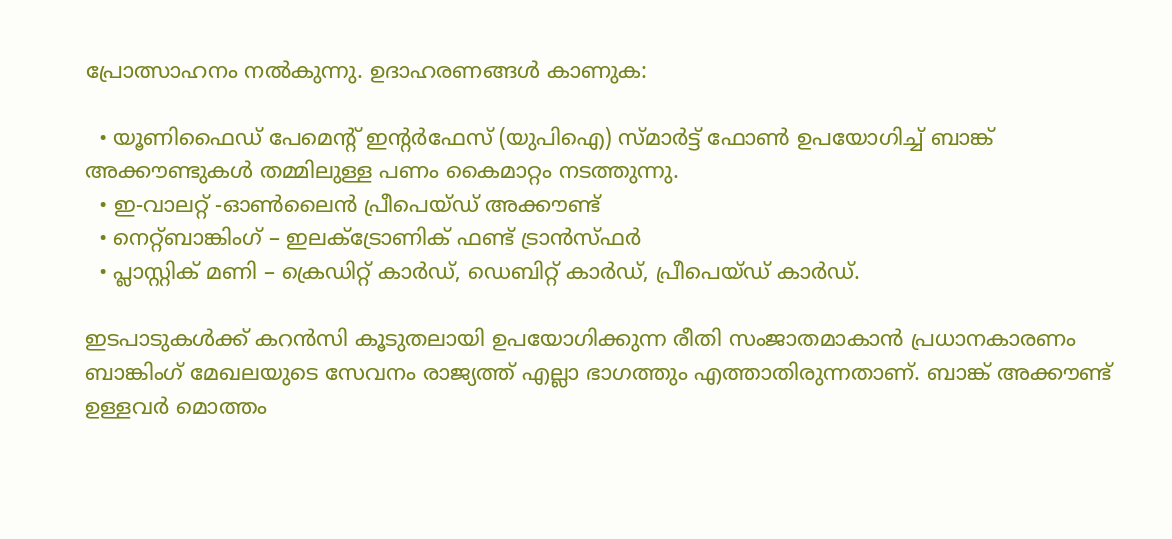പ്രോത്സാഹനം നല്‍കുന്നു. ഉദാഹരണങ്ങള്‍ കാണുക:

  • യൂണിഫൈഡ് പേമെന്റ് ഇന്റര്‍ഫേസ് (യുപിഐ) സ്മാര്‍ട്ട് ഫോണ്‍ ഉപയോഗിച്ച് ബാങ്ക് അക്കൗണ്ടുകള്‍ തമ്മിലുള്ള പണം കൈമാറ്റം നടത്തുന്നു.
  • ഇ-വാലറ്റ് -ഓണ്‍ലൈന്‍ പ്രീപെയ്ഡ് അക്കൗണ്ട്
  • നെറ്റ്ബാങ്കിംഗ് – ഇലക്‌ട്രോണിക് ഫണ്ട് ട്രാന്‍സ്ഫര്‍
  • പ്ലാസ്റ്റിക് മണി – ക്രെഡിറ്റ് കാര്‍ഡ്, ഡെബിറ്റ് കാര്‍ഡ്, പ്രീപെയ്ഡ് കാര്‍ഡ്.

ഇടപാടുകള്‍ക്ക് കറന്‍സി കൂടുതലായി ഉപയോഗിക്കുന്ന രീതി സംജാതമാകാന്‍ പ്രധാനകാരണം ബാങ്കിംഗ് മേഖലയുടെ സേവനം രാജ്യത്ത് എല്ലാ ഭാഗത്തും എത്താതിരുന്നതാണ്. ബാങ്ക് അക്കൗണ്ട് ഉള്ളവര്‍ മൊത്തം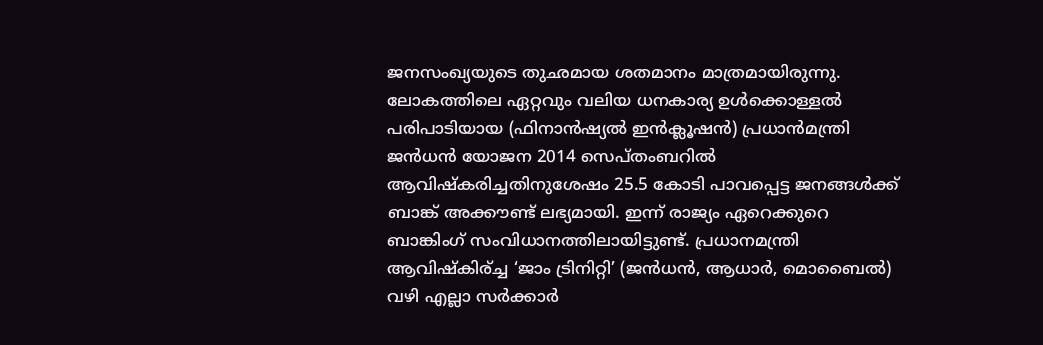ജനസംഖ്യയുടെ തുഛമായ ശതമാനം മാത്രമായിരുന്നു. ലോകത്തിലെ ഏറ്റവും വലിയ ധനകാര്യ ഉള്‍ക്കൊള്ളല്‍ പരിപാടിയായ (ഫിനാന്‍ഷ്യല്‍ ഇന്‍ക്ലൂഷന്‍) പ്രധാന്‍മന്ത്രി ജന്‍ധന്‍ യോജന 2014 സെപ്തംബറില്‍ ആവിഷ്‌കരിച്ചതിനുശേഷം 25.5 കോടി പാവപ്പെട്ട ജനങ്ങള്‍ക്ക് ബാങ്ക് അക്കൗണ്ട് ലഭ്യമായി. ഇന്ന് രാജ്യം ഏറെക്കുറെ ബാങ്കിംഗ് സംവിധാനത്തിലായിട്ടുണ്ട്. പ്രധാനമന്ത്രി ആവിഷ്‌കിര്ച്ച ‘ജാം ട്രിനിറ്റി’ (ജന്‍ധന്‍, ആധാര്‍, മൊബൈല്‍) വഴി എല്ലാ സര്‍ക്കാര്‍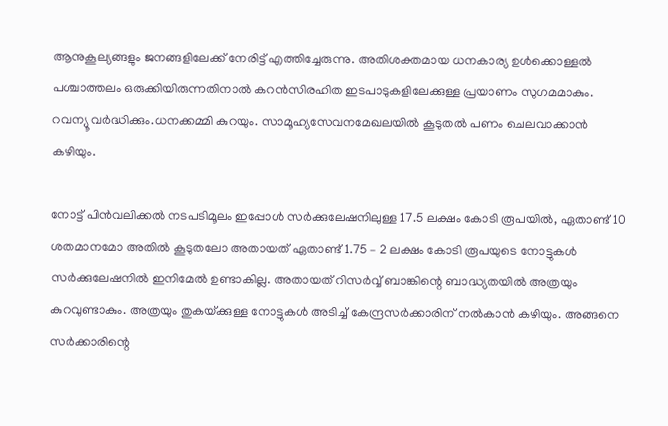ആനുകൂല്യങ്ങളും ജനങ്ങളിലേക്ക് നേരിട്ട് എത്തിച്ചേരുന്നു. അതിശക്തമായ ധനകാര്യ ഉള്‍ക്കൊള്ളല്‍ പശ്ചാത്തലം ഒരുക്കിയിരുന്നതിനാല്‍ കറന്‍സിരഹിത ഇടപാടുകളിലേക്കുള്ള പ്രയാണം സുഗമമാകും. റവന്യൂ വര്‍ദ്ധിക്കും.ധനക്കമ്മി കുറയും. സാമൂഹ്യസേവനമേഖലയില്‍ കൂടുതല്‍ പണം ചെലവാക്കാന്‍ കഴിയും.

നോട്ട് പിന്‍വലിക്കല്‍ നടപടിമൂലം ഇപ്പോള്‍ സര്‍ക്കുലേഷനിലുള്ള 17.5 ലക്ഷം കോടി രൂപയില്‍, ഏതാണ്ട് 10 ശതമാനമോ അതില്‍ കൂടുതലോ അതായത് ഏതാണ്ട് 1.75 – 2 ലക്ഷം കോടി രൂപയുടെ നോട്ടുകള്‍ സര്‍ക്കുലേഷനില്‍ ഇനിമേല്‍ ഉണ്ടാകില്ല. അതായത് റിസര്‍വ്വ് ബാങ്കിന്റെ ബാദ്ധ്യതയില്‍ അത്രയും കുറവുണ്ടാകും. അത്രയും തുകയ്‌ക്കുള്ള നോട്ടുകള്‍ അടിച്ച് കേന്ദ്രസര്‍ക്കാരിന് നല്‍കാന്‍ കഴിയും. അങ്ങനെ സര്‍ക്കാരിന്റെ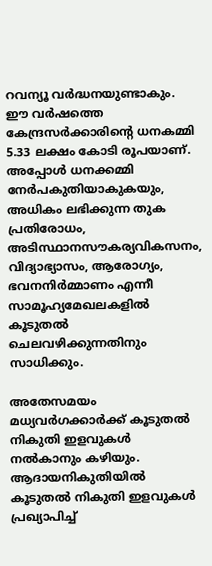റവന്യൂ വര്‍ദ്ധനയുണ്ടാകും. ഈ വര്‍ഷത്തെ കേന്ദ്രസര്‍ക്കാരിന്റെ ധനകമ്മി 5.33 ലക്ഷം കോടി രൂപയാണ്. അപ്പോള്‍ ധനക്കമ്മി നേര്‍പകുതിയാകുകയും, അധികം ലഭിക്കുന്ന തുക പ്രതിരോധം, അടിസ്ഥാനസൗകര്യവികസനം, വിദ്യാഭ്യാസം, ആരോഗ്യം, ഭവനനിര്‍മ്മാണം എന്നീ സാമൂഹ്യമേഖലകളില്‍ കൂടുതല്‍ ചെലവഴിക്കുന്നതിനും സാധിക്കും.

അതേസമയം മധ്യവര്‍ഗക്കാര്‍ക്ക് കൂടുതല്‍ നികുതി ഇളവുകള്‍ നല്‍കാനും കഴിയും. ആദായനികുതിയില്‍ കൂടുതല്‍ നികുതി ഇളവുകള്‍ പ്രഖ്യാപിച്ച്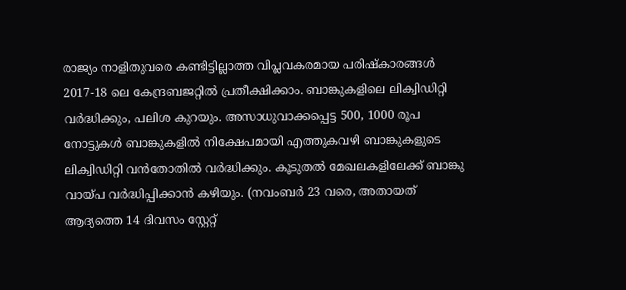രാജ്യം നാളിതുവരെ കണ്ടിട്ടില്ലാത്ത വിപ്ലവകരമായ പരിഷ്‌കാരങ്ങള്‍ 2017-18 ലെ കേന്ദ്രബജറ്റില്‍ പ്രതീക്ഷിക്കാം. ബാങ്കുകളിലെ ലിക്വിഡിറ്റി വര്‍ദ്ധിക്കും, പലിശ കുറയും. അസാധുവാക്കപ്പെട്ട 500, 1000 രൂപ നോട്ടുകള്‍ ബാങ്കുകളില്‍ നിക്ഷേപമായി എത്തുകവഴി ബാങ്കുകളുടെ ലിക്വിഡിറ്റി വന്‍തോതില്‍ വര്‍ദ്ധിക്കും. കൂടുതല്‍ മേഖലകളിലേക്ക് ബാങ്കു വായ്‌പ വര്‍ദ്ധിപ്പിക്കാന്‍ കഴിയും. (നവംബര്‍ 23 വരെ, അതായത് ആദ്യത്തെ 14 ദിവസം സ്റ്റേറ്റ്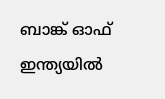ബാങ്ക് ഓഫ് ഇന്ത്യയില്‍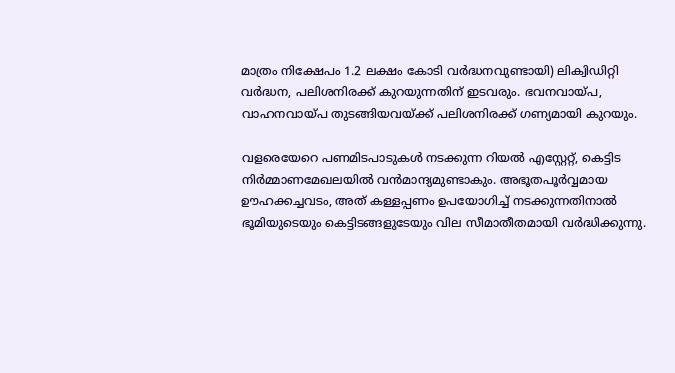മാത്രം നിക്ഷേപം 1.2 ലക്ഷം കോടി വര്‍ദ്ധനവുണ്ടായി) ലിക്വിഡിറ്റി വര്‍ദ്ധന, പലിശനിരക്ക് കുറയുന്നതിന് ഇടവരും. ഭവനവായ്‌പ, വാഹനവായ്‌പ തുടങ്ങിയവയ്‌ക്ക് പലിശനിരക്ക് ഗണ്യമായി കുറയും.

വളരെയേറെ പണമിടപാടുകള്‍ നടക്കുന്ന റിയല്‍ എസ്റ്റേറ്റ്, കെട്ടിട നിര്‍മ്മാണമേഖലയില്‍ വന്‍മാന്ദ്യമുണ്ടാകും. അഭൂതപൂര്‍വ്വമായ ഊഹക്കച്ചവടം, അത് കള്ളപ്പണം ഉപയോഗിച്ച് നടക്കുന്നതിനാല്‍ ഭൂമിയുടെയും കെട്ടിടങ്ങളുടേയും വില സീമാതീതമായി വര്‍ദ്ധിക്കുന്നു.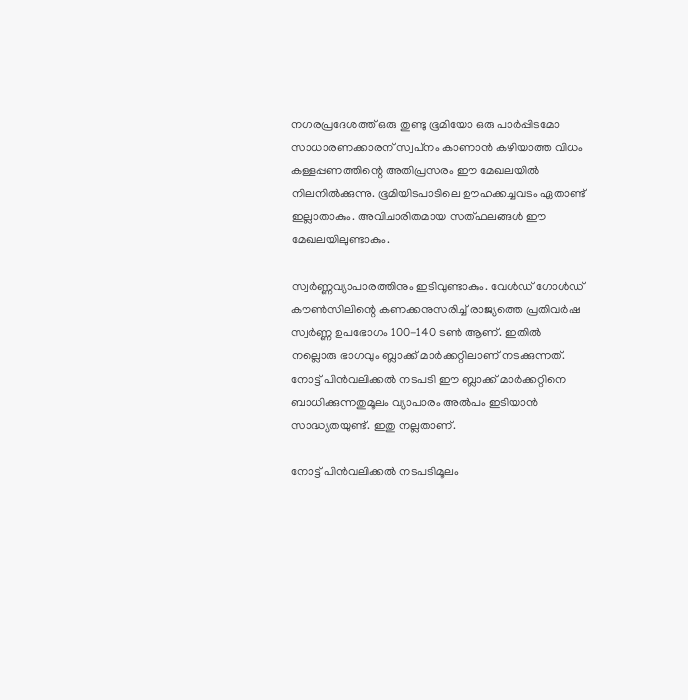നഗരപ്രദേശത്ത് ഒരു തുണ്ടു ഭൂമിയോ ഒരു പാര്‍പ്പിടമോ സാധാരണക്കാരന് സ്വപ്‌നം കാണാന്‍ കഴിയാത്ത വിധം കള്ളപ്പണത്തിന്റെ അതിപ്രസരം ഈ മേഖലയില്‍ നിലനില്‍ക്കുന്നു. ഭൂമിയിടപാടിലെ ഊഹക്കച്ചവടം ഏതാണ്ട് ഇല്ലാതാകും. അവിചാരിതമായ സത്ഫലങ്ങള്‍ ഈ മേഖലയിലുണ്ടാകും.

സ്വര്‍ണ്ണവ്യാപാരത്തിനും ഇടിവുണ്ടാകും. വേള്‍ഡ് ഗോള്‍ഡ് കൗണ്‍സിലിന്റെ കണക്കനുസരിച്ച് രാജ്യത്തെ പ്രതിവര്‍ഷ സ്വര്‍ണ്ണ ഉപഭോഗം 100-140 ടണ്‍ ആണ്. ഇതില്‍ നല്ലൊരു ഭാഗവും ബ്ലാക്ക് മാര്‍ക്കറ്റിലാണ് നടക്കുന്നത്. നോട്ട് പിന്‍വലിക്കല്‍ നടപടി ഈ ബ്ലാക്ക് മാര്‍ക്കറ്റിനെ ബാധിക്കുന്നതുമൂലം വ്യാപാരം അല്‍പം ഇടിയാന്‍ സാദ്ധ്യതയുണ്ട്. ഇതു നല്ലതാണ്.

നോട്ട് പിന്‍വലിക്കല്‍ നടപടിമൂലം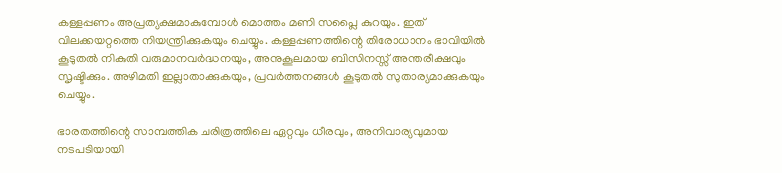കള്ളപ്പണം അപ്രത്യക്ഷമാകുമ്പോള്‍ മൊത്തം മണി സപ്ലൈ കുറയും. ഇത് വിലക്കയറ്റത്തെ നിയന്ത്രിക്കുകയും ചെയ്യും. കള്ളപ്പണത്തിന്റെ തിരോധാനം ഭാവിയില്‍ കൂടുതല്‍ നികുതി വരുമാനവര്‍ദ്ധനയും, അനുകൂലമായ ബിസിനസ്സ് അന്തരീക്ഷവും സൃഷ്ടിക്കും. അഴിമതി ഇല്ലാതാക്കുകയും, പ്രവര്‍ത്തനങ്ങള്‍ കൂടുതല്‍ സുതാര്യമാക്കുകയും ചെയ്യും.

ഭാരതത്തിന്റെ സാമ്പത്തിക ചരിത്രത്തിലെ ഏറ്റവും ധീരവും, അനിവാര്യവുമായ നടപടിയായി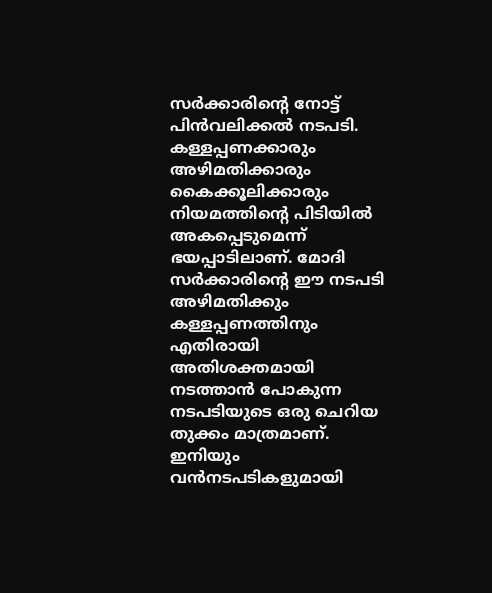സര്‍ക്കാരിന്റെ നോട്ട് പിന്‍വലിക്കല്‍ നടപടി. കള്ളപ്പണക്കാരും അഴിമതിക്കാരും കൈക്കൂലിക്കാരും നിയമത്തിന്റെ പിടിയില്‍ അകപ്പെടുമെന്ന് ഭയപ്പാടിലാണ്. മോദി സര്‍ക്കാരിന്റെ ഈ നടപടി അഴിമതിക്കും കള്ളപ്പണത്തിനും എതിരായി അതിശക്തമായി നടത്താന്‍ പോകുന്ന നടപടിയുടെ ഒരു ചെറിയ തുക്കം മാത്രമാണ്. ഇനിയും വന്‍നടപടികളുമായി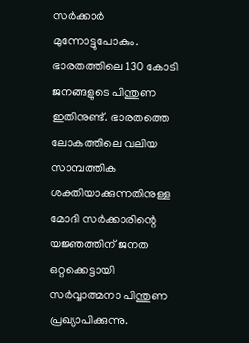സര്‍ക്കാര്‍ മുന്നോട്ടുപോകും. ഭാരതത്തിലെ 130 കോടി ജനങ്ങളുടെ പിന്തുണ ഇതിനുണ്ട്. ഭാരതത്തെ ലോകത്തിലെ വലിയ സാമ്പത്തിക ശക്തിയാക്കുന്നതിനുള്ള മോദി സര്‍ക്കാരിന്റെ യജ്ഞത്തിന് ജനത ഒറ്റക്കെട്ടായി സര്‍വ്വാത്മനാ പിന്തുണ പ്രഖ്യാപിക്കുന്നു.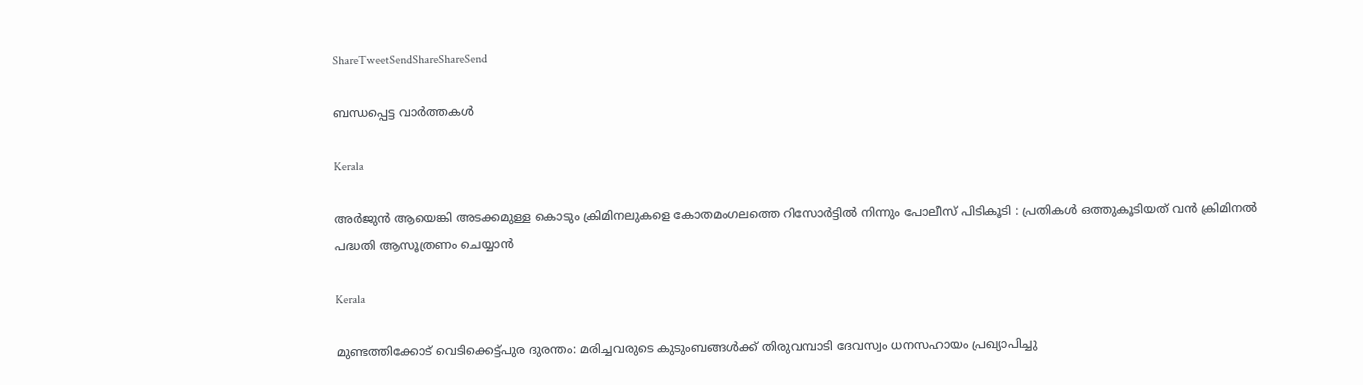ShareTweetSendShareShareSend

ബന്ധപ്പെട്ട വാര്‍ത്തകള്‍

Kerala

അർജുൻ ആയെങ്കി അടക്കമുള്ള കൊടും ക്രിമിനലുകളെ കോതമംഗലത്തെ റിസോർട്ടിൽ നിന്നും പോലീസ് പിടികൂടി : പ്രതികൾ ഒത്തുകൂടിയത് വൻ ക്രിമിനൽ പദ്ധതി ആസൂത്രണം ചെയ്യാൻ

Kerala

മുണ്ടത്തിക്കോട് വെടിക്കെട്ട്പുര ദുരന്തം: മരിച്ചവരുടെ കുടുംബങ്ങള്‍ക്ക് തിരുവമ്പാടി ദേവസ്വം ധനസഹായം പ്രഖ്യാപിച്ചു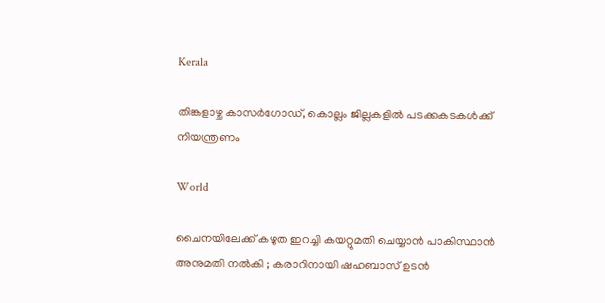Kerala

തിങ്കളാഴ്ച കാസര്‍ഗോഡ്, കൊല്ലം ജില്ലകളില്‍ പടക്കകടകള്‍ക്ക് നിയന്ത്രണം

World

ചൈനയിലേക്ക് കഴുത ഇറച്ചി കയറ്റുമതി ചെയ്യാൻ പാകിസ്ഥാൻ അനുമതി നൽകി ; കരാറിനായി ഷഹബാസ് ഉടൻ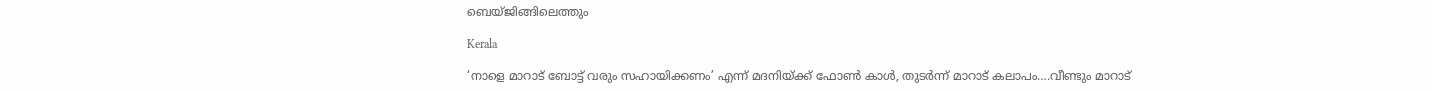ബെയ്ജിങ്ങിലെത്തും

Kerala

‘നാളെ മാറാട് ബോട്ട് വരും സഹായിക്കണം’ എന്ന് മദനിയ്‌ക്ക് ഫോണ്‍ കാള്‍, തുടര്‍ന്ന് മാറാട് കലാപം….വീണ്ടും മാറാട്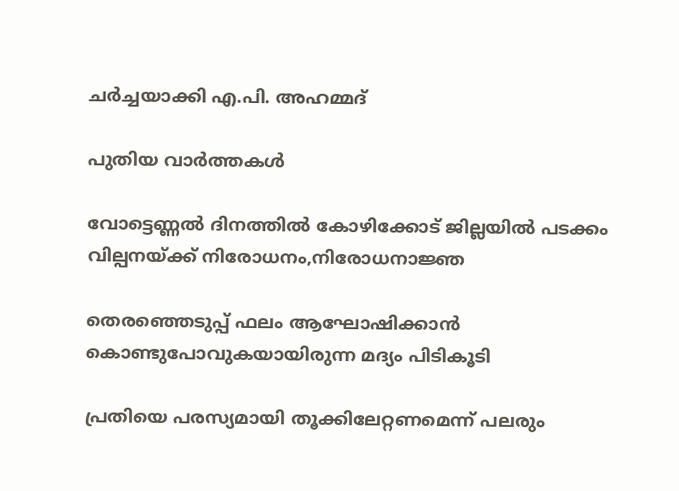ചര്‍ച്ചയാക്കി എ.പി. അഹമ്മദ്

പുതിയ വാര്‍ത്തകള്‍

വോട്ടെണ്ണല്‍ ദിനത്തില്‍ കോഴിക്കോട് ജില്ലയില്‍ പടക്കം വില്പനയ്‌ക്ക് നിരോധനം,നിരോധനാജ്ഞ

തെരഞ്ഞെടുപ്പ് ഫലം ആഘോഷിക്കാന്‍ കൊണ്ടുപോവുകയായിരുന്ന മദ്യം പിടികൂടി

പ്രതിയെ പരസ്യമായി തൂക്കിലേറ്റണമെന്ന് പലരും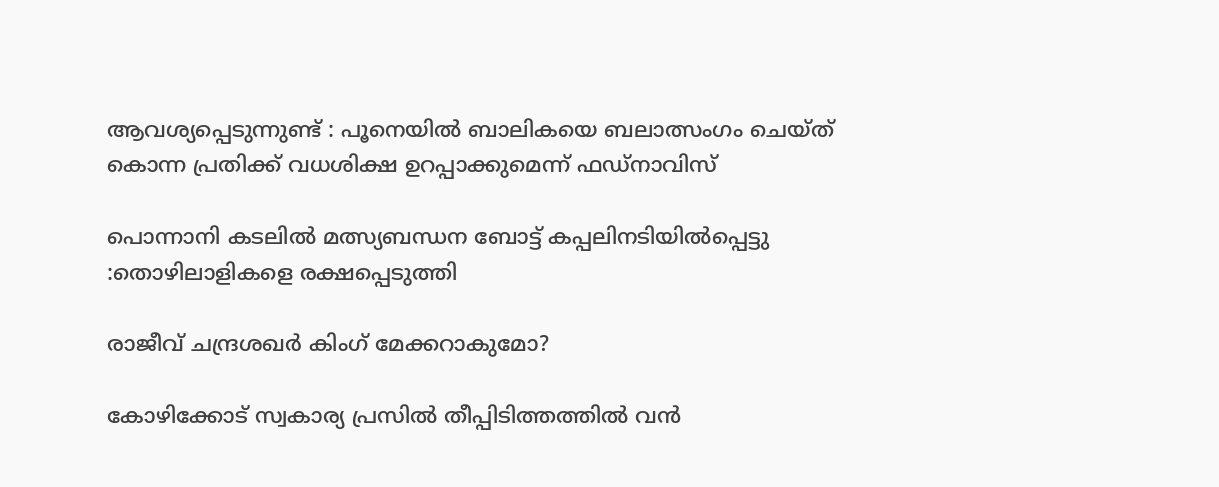ആവശ്യപ്പെടുന്നുണ്ട് : പൂനെയിൽ ബാലികയെ ബലാത്സംഗം ചെയ്ത് കൊന്ന പ്രതിക്ക് വധശിക്ഷ ഉറപ്പാക്കുമെന്ന് ഫഡ്‌നാവിസ്

പൊന്നാനി കടലില്‍ മത്സ്യബന്ധന ബോട്ട് കപ്പലിനടിയില്‍പ്പെട്ടു :തൊഴിലാളികളെ രക്ഷപ്പെടുത്തി

രാജീവ് ചന്ദ്രശഖര്‍ കിംഗ് മേക്കറാകുമോ?

കോഴിക്കോട് സ്വകാര്യ പ്രസില്‍ തീപ്പിടിത്തത്തില്‍ വന്‍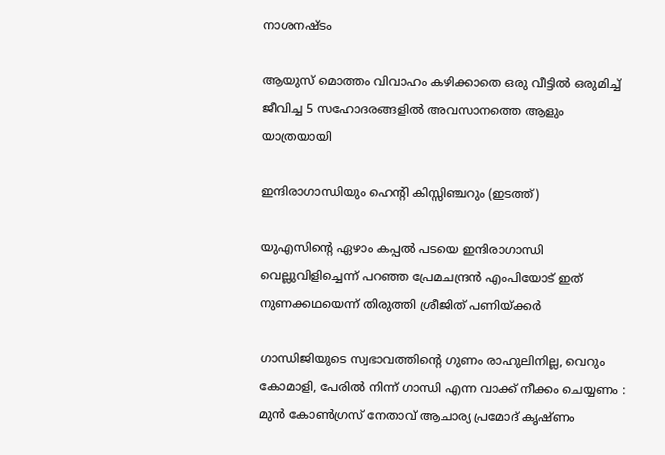നാശനഷ്ടം

ആയുസ് മൊത്തം വിവാഹം കഴിക്കാതെ ഒരു വീട്ടില്‍ ഒരുമിച്ച് ജീവിച്ച 5 സഹോദരങ്ങളില്‍ അവസാനത്തെ ആളും യാത്രയായി

ഇന്ദിരാഗാന്ധിയും ഹെന്‍റി കിസ്സിഞ്ചറും (ഇടത്ത്)

യുഎസിന്റെ ഏഴാം കപ്പല്‍ പടയെ ഇന്ദിരാഗാന്ധി വെല്ലുവിളിച്ചെന്ന് പറഞ്ഞ പ്രേമചന്ദ്രന്‍ എംപിയോട് ഇത് നുണക്കഥയെന്ന് തിരുത്തി ശ്രീജിത് പണിയ്‌ക്കര്‍

ഗാന്ധിജിയുടെ സ്വഭാവത്തിന്റെ ഗുണം രാഹുലിനില്ല, വെറും കോമാളി, പേരിൽ നിന്ന് ഗാന്ധി എന്ന വാക്ക് നീക്കം ചെയ്യണം : മുൻ കോൺഗ്രസ് നേതാവ് ആചാര്യ പ്രമോദ് കൃഷ്ണം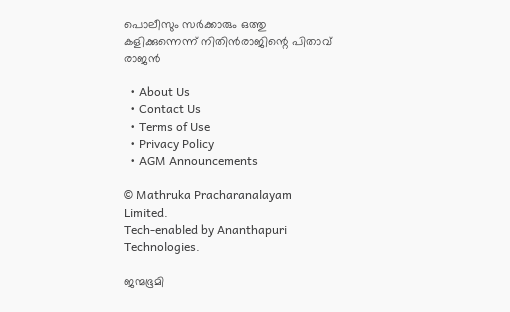പൊലീസും സര്‍ക്കാരും ഒത്തു കളിക്കുന്നെന്ന് നിതിന്‍രാജിന്റെ പിതാവ് രാജന്‍

  • About Us
  • Contact Us
  • Terms of Use
  • Privacy Policy
  • AGM Announcements

© Mathruka Pracharanalayam Limited.
Tech-enabled by Ananthapuri Technologies.

ജന്മഭൂമി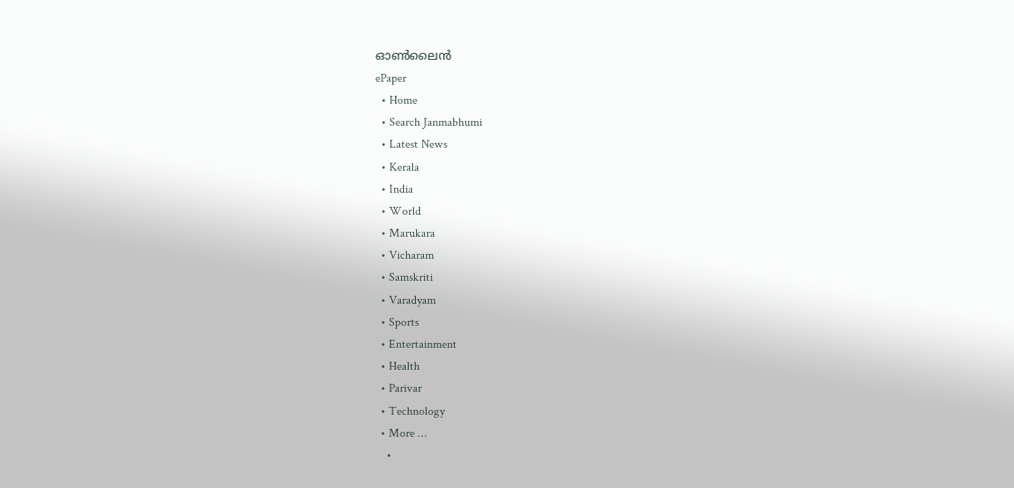ഓണ്‍ലൈന്‍
ePaper
  • Home
  • Search Janmabhumi
  • Latest News
  • Kerala
  • India
  • World
  • Marukara
  • Vicharam
  • Samskriti
  • Varadyam
  • Sports
  • Entertainment
  • Health
  • Parivar
  • Technology
  • More …
    •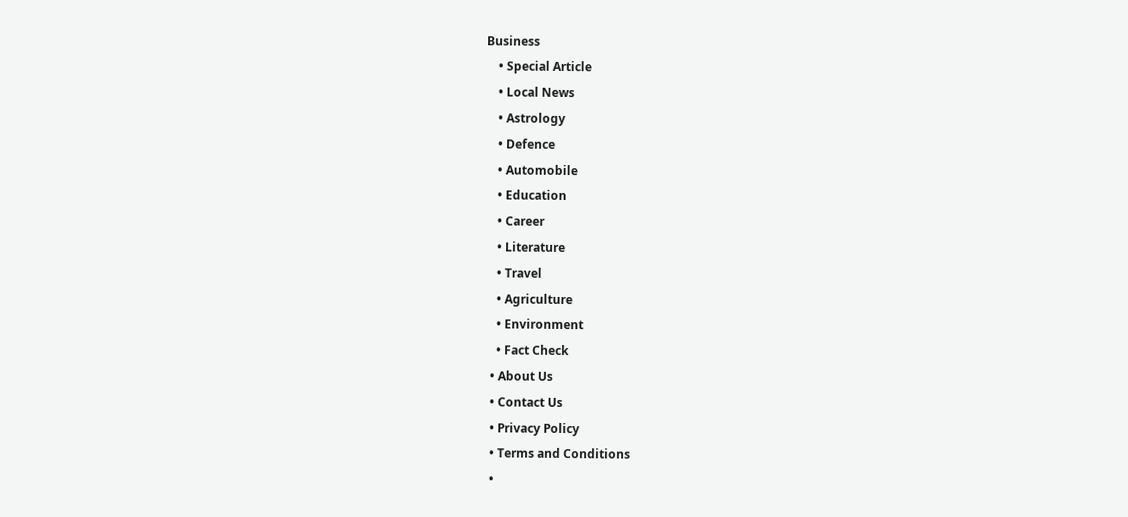Business
    • Special Article
    • Local News
    • Astrology
    • Defence
    • Automobile
    • Education
    • Career
    • Literature
    • Travel
    • Agriculture
    • Environment
    • Fact Check
  • About Us
  • Contact Us
  • Privacy Policy
  • Terms and Conditions
  •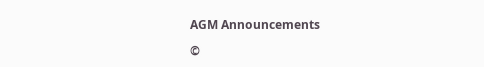AGM Announcements

©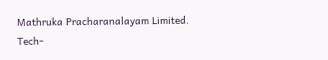Mathruka Pracharanalayam Limited.
Tech-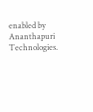enabled by Ananthapuri Technologies.